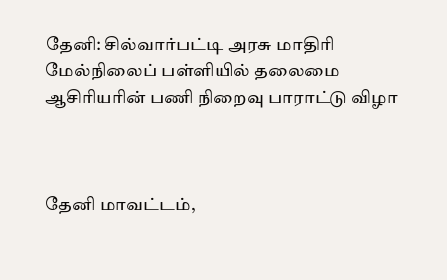தேனி: சில்வார்பட்டி அரசு மாதிரி மேல்நிலைப் பள்ளியில் தலைமை ஆசிரியரின் பணி நிறைவு பாராட்டு விழா



தேனி மாவட்டம்,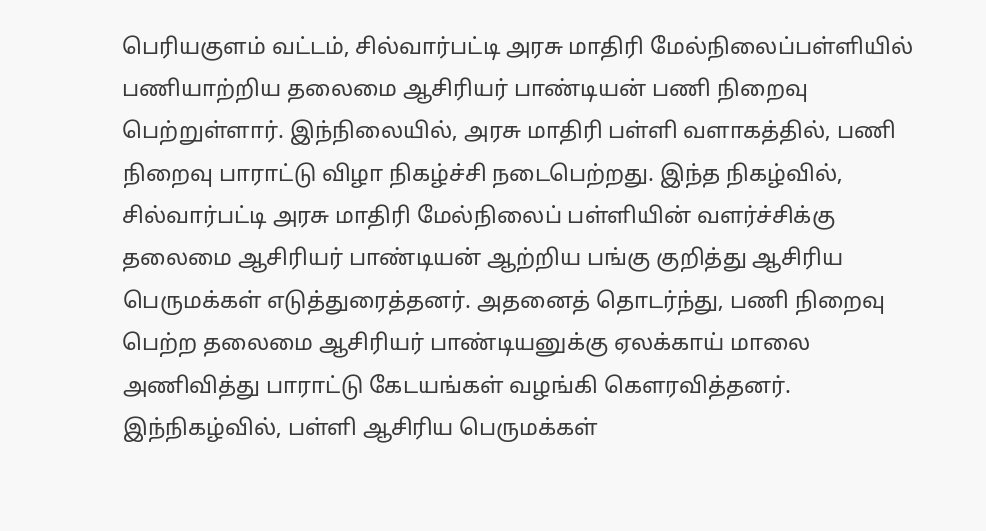பெரியகுளம் வட்டம், சில்வார்பட்டி அரசு மாதிரி மேல்நிலைப்பள்ளியில் பணியாற்றிய தலைமை ஆசிரியர் பாண்டியன் பணி நிறைவு பெற்றுள்ளார். இந்நிலையில், அரசு மாதிரி பள்ளி வளாகத்தில், பணி நிறைவு பாராட்டு விழா நிகழ்ச்சி நடைபெற்றது. இந்த நிகழ்வில், சில்வார்பட்டி அரசு மாதிரி மேல்நிலைப் பள்ளியின் வளர்ச்சிக்கு தலைமை ஆசிரியர் பாண்டியன் ஆற்றிய பங்கு குறித்து ஆசிரிய பெருமக்கள் எடுத்துரைத்தனர். அதனைத் தொடர்ந்து, பணி நிறைவு பெற்ற தலைமை ஆசிரியர் பாண்டியனுக்கு ஏலக்காய் மாலை அணிவித்து பாராட்டு கேடயங்கள் வழங்கி கௌரவித்தனர். இந்நிகழ்வில், பள்ளி ஆசிரிய பெருமக்கள்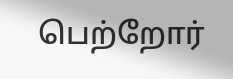பெற்றோர்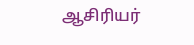ஆசிரியர்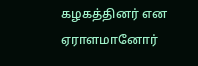கழகத்தினர் என ஏராளமானோர்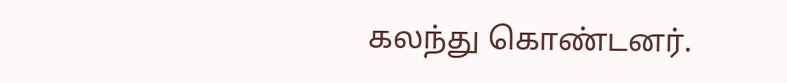கலந்து கொண்டனர்.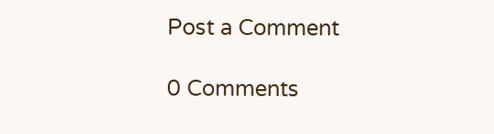Post a Comment

0 Comments